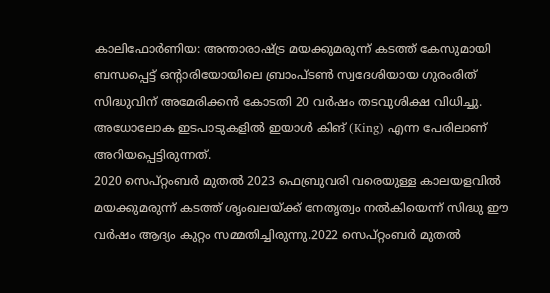കാലിഫോർണിയ: അന്താരാഷ്ട്ര മയക്കുമരുന്ന് കടത്ത് കേസുമായി ബന്ധപ്പെട്ട് ഒന്റാരിയോയിലെ ബ്രാംപ്ടൺ സ്വദേശിയായ ഗുരംരിത് സിദ്ധുവിന് അമേരിക്കൻ കോടതി 20 വർഷം തടവുശിക്ഷ വിധിച്ചു. അധോലോക ഇടപാടുകളിൽ ഇയാൾ കിങ് (King) എന്ന പേരിലാണ് അറിയപ്പെട്ടിരുന്നത്.
2020 സെപ്റ്റംബർ മുതൽ 2023 ഫെബ്രുവരി വരെയുള്ള കാലയളവിൽ മയക്കുമരുന്ന് കടത്ത് ശൃംഖലയ്ക്ക് നേതൃത്വം നൽകിയെന്ന് സിദ്ധു ഈ വർഷം ആദ്യം കുറ്റം സമ്മതിച്ചിരുന്നു.2022 സെപ്റ്റംബർ മുതൽ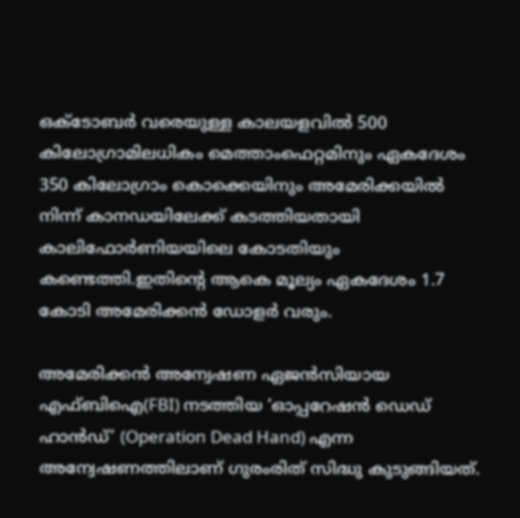ഒക്ടോബർ വരെയുള്ള കാലയളവിൽ 500 കിലോഗ്രാമിലധികം മെത്താംഫെറ്റമിനും ഏകദേശം 350 കിലോഗ്രാം കൊക്കെയിനും അമേരിക്കയിൽ നിന്ന് കാനഡയിലേക്ക് കടത്തിയതായി കാലിഫോർണിയയിലെ കോടതിയും കണ്ടെത്തി.ഇതിന്റെ ആകെ മൂല്യം ഏകദേശം 1.7 കോടി അമേരിക്കൻ ഡോളർ വരും.

അമേരിക്കൻ അന്വേഷണ ഏജൻസിയായ എഫ്ബിഐ(FBI) നടത്തിയ ‘ഓപ്പറേഷൻ ഡെഡ് ഹാൻഡ്’ (Operation Dead Hand) എന്ന അന്വേഷണത്തിലാണ് ഗുരംരിത് സിദ്ധു കുടുങ്ങിയത്.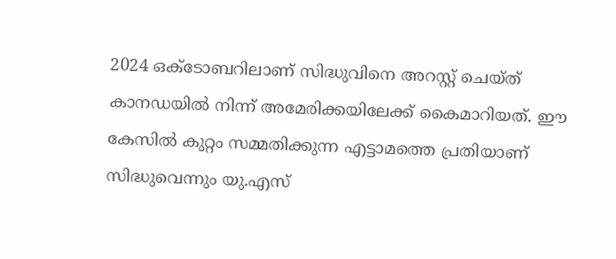2024 ഒക്ടോബറിലാണ് സിദ്ധുവിനെ അറസ്റ്റ് ചെയ്ത് കാനഡയിൽ നിന്ന് അമേരിക്കയിലേക്ക് കൈമാറിയത്. ഈ കേസിൽ കുറ്റം സമ്മതിക്കുന്ന എട്ടാമത്തെ പ്രതിയാണ് സിദ്ധുവെന്നും യു.എസ്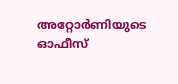അറ്റോർണിയുടെ ഓഫീസ്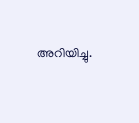അറിയിച്ചു.